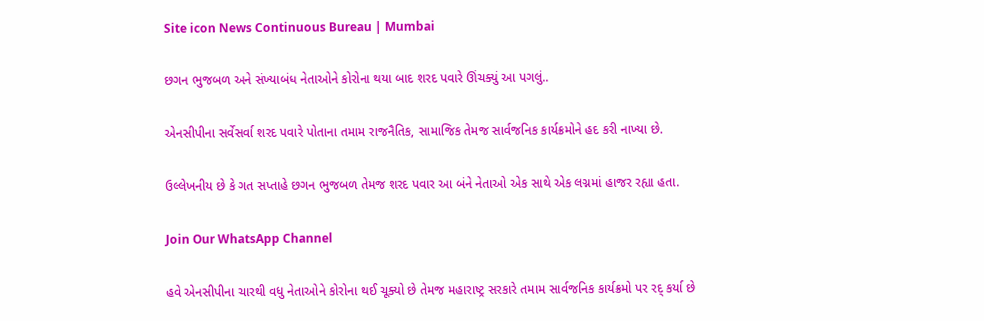Site icon News Continuous Bureau | Mumbai

છગન ભુજબળ અને સંખ્યાબંધ નેતાઓને કોરોના થયા બાદ શરદ પવારે ઊંચક્યું આ પગલું..

એનસીપીના સર્વેસર્વા શરદ પવારે પોતાના તમામ રાજનૈતિક, સામાજિક તેમજ સાર્વજનિક કાર્યક્રમોને હદ કરી નાખ્યા છે.

ઉલ્લેખનીય છે કે ગત સપ્તાહે છગન ભુજબળ તેમજ શરદ પવાર આ બંને નેતાઓ એક સાથે એક લગ્નમાં હાજર રહ્યા હતા.

Join Our WhatsApp Channel

હવે એનસીપીના ચારથી વધુ નેતાઓને કોરોના થઈ ચૂક્યો છે તેમજ મહારાષ્ટ્ર સરકારે તમામ સાર્વજનિક કાર્યક્રમો પર રદ્ કર્યા છે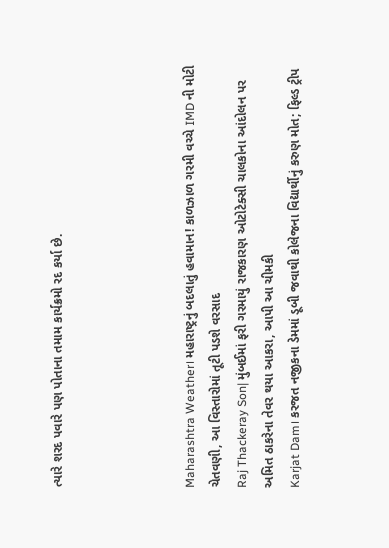ત્યારે શરદ પવારે પણ પોતાના તમામ કાર્યક્રમો રદ કર્યા છે.




Maharashtra Weather। મહારાષ્ટ્રનું બદલાતું હવામાન! કાળઝાળ ગરમી વચ્ચે IMD ની મોટી ચેતવણી, આ વિસ્તારોમાં તૂટી પડશે વરસાદ
Raj Thackeray Son| મુંબઈમાં ફરી ગરમાયું રાજકારણ ઓટોટેક્સી ચાલકોના આંદોલન પર અમિત ઠાકરેના તેવર થયા આકરા, આપી આ ચીમકી
Karjat Dam। કરજત નજીકના ડેમમાં ડૂબી જવાથી કોલેજના વિદ્યાર્થીનું કરુણ મોત; ફિલ્ડ ટ્રીપ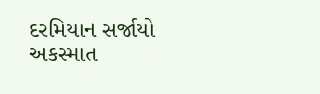દરમિયાન સર્જાયો અકસ્માત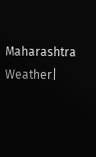Maharashtra Weather|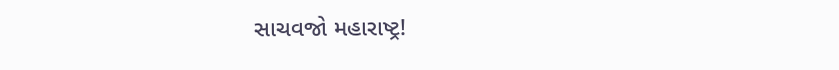સાચવજો મહારાષ્ટ્ર!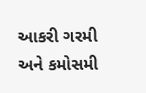આકરી ગરમી અને કમોસમી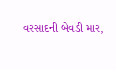વરસાદની બેવડી માર,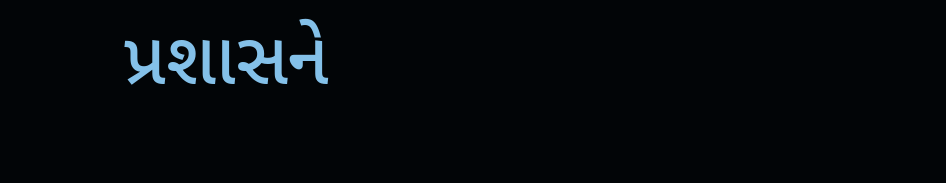પ્રશાસને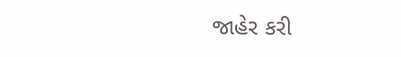જાહેર કરી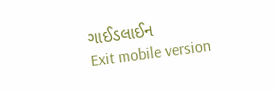ગાઈડલાઈન
Exit mobile version